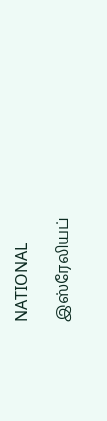NATIONAL

இஸ்ரேலியப்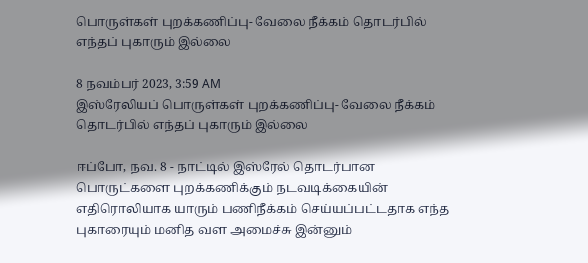பொருள்கள் புறக்கணிப்பு- வேலை நீக்கம் தொடர்பில் எந்தப் புகாரும் இல்லை

8 நவம்பர் 2023, 3:59 AM
இஸ்ரேலியப் பொருள்கள் புறக்கணிப்பு- வேலை நீக்கம் தொடர்பில் எந்தப் புகாரும் இல்லை

ஈப்போ, நவ. 8 - நாட்டில் இஸ்ரேல் தொடர்பான பொருட்களை புறக்கணிக்கும் நடவடிக்கையின் எதிரொலியாக யாரும் பணிநீக்கம் செய்யப்பட்டதாக எந்த புகாரையும் மனித வள அமைச்சு இன்னும்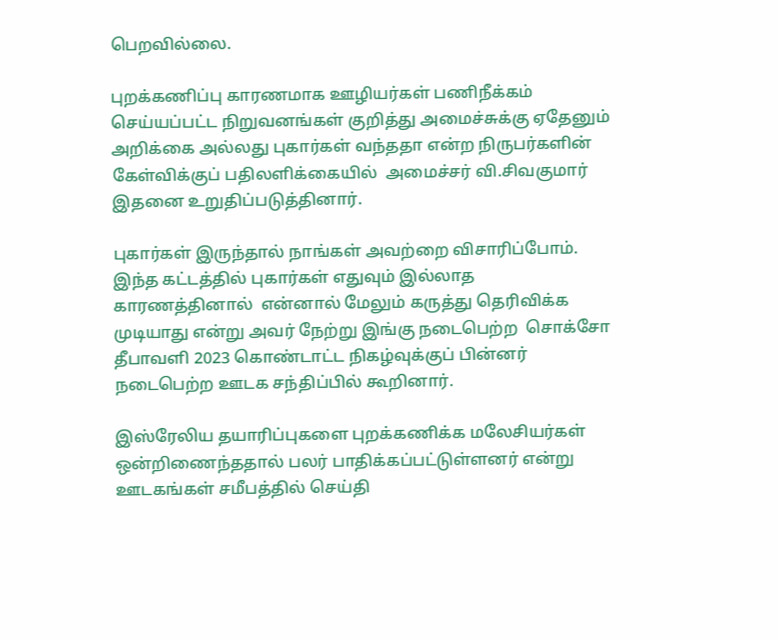பெறவில்லை.

புறக்கணிப்பு காரணமாக ஊழியர்கள் பணிநீக்கம் செய்யப்பட்ட நிறுவனங்கள் குறித்து அமைச்சுக்கு ஏதேனும் அறிக்கை அல்லது புகார்கள் வந்ததா என்ற நிருபர்களின் கேள்விக்குப் பதிலளிக்கையில்  அமைச்சர் வி.சிவகுமார் இதனை உறுதிப்படுத்தினார்.

புகார்கள் இருந்தால் நாங்கள் அவற்றை விசாரிப்போம். இந்த கட்டத்தில் புகார்கள் எதுவும் இல்லாத காரணத்தினால்  என்னால் மேலும் கருத்து தெரிவிக்க முடியாது என்று அவர் நேற்று இங்கு நடைபெற்ற  சொக்சோ தீபாவளி 2023 கொண்டாட்ட நிகழ்வுக்குப் பின்னர் நடைபெற்ற ஊடக சந்திப்பில் கூறினார்.

இஸ்ரேலிய தயாரிப்புகளை புறக்கணிக்க மலேசியர்கள் ஒன்றிணைந்ததால் பலர் பாதிக்கப்பட்டுள்ளனர் என்று ஊடகங்கள் சமீபத்தில் செய்தி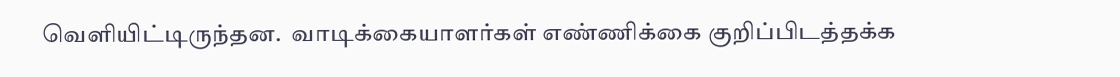வெளியிட்டிருந்தன.  வாடிக்கையாளர்கள் எண்ணிக்கை குறிப்பிடத்தக்க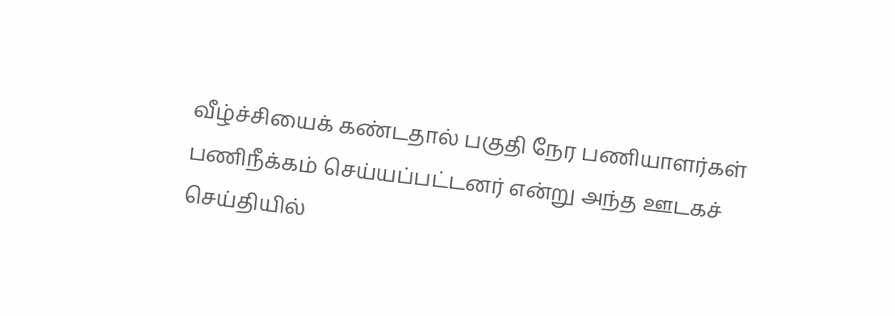வீழ்ச்சியைக் கண்டதால் பகுதி நேர பணியாளர்கள்  பணிநீக்கம் செய்யப்பட்டனர் என்று அந்த ஊடகச் செய்தியில்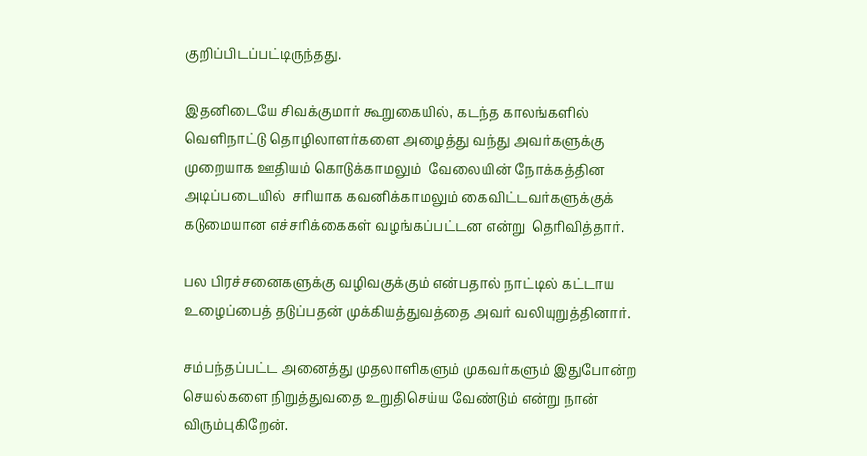குறிப்பிடப்பட்டிருந்தது.

இதனிடையே சிவக்குமார் கூறுகையில், கடந்த காலங்களில் வெளிநாட்டு தொழிலாளர்களை அழைத்து வந்து அவர்களுக்கு முறையாக ஊதியம் கொடுக்காமலும்  வேலையின் நோக்கத்தின அடிப்படையில்  சரியாக கவனிக்காமலும் கைவிட்டவர்களுக்குக் கடுமையான எச்சரிக்கைகள் வழங்கப்பட்டன என்று  தெரிவித்தார்.

பல பிரச்சனைகளுக்கு வழிவகுக்கும் என்பதால் நாட்டில் கட்டாய உழைப்பைத் தடுப்பதன் முக்கியத்துவத்தை அவர் வலியுறுத்தினார்.

சம்பந்தப்பட்ட அனைத்து முதலாளிகளும் முகவர்களும் இதுபோன்ற செயல்களை நிறுத்துவதை உறுதிசெய்ய வேண்டும் என்று நான் விரும்புகிறேன்.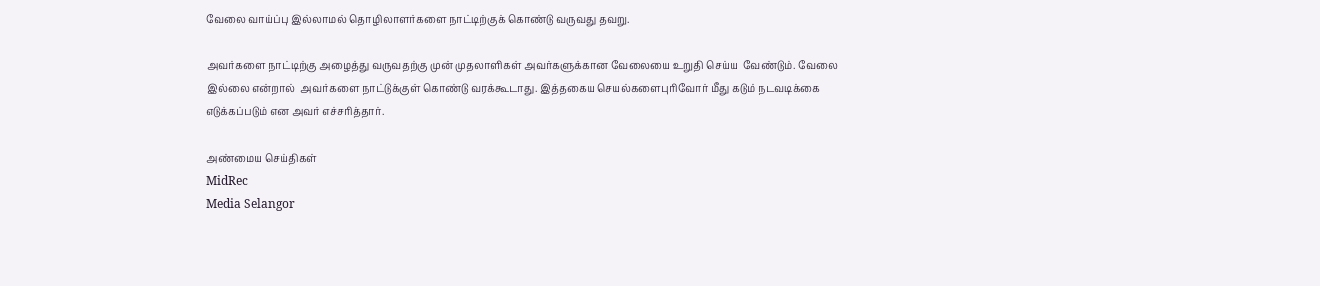வேலை வாய்ப்பு இல்லாமல் தொழிலாளர்களை நாட்டிற்குக் கொண்டு வருவது தவறு.

அவர்களை நாட்டிற்கு அழைத்து வருவதற்கு முன் முதலாளிகள் அவர்களுக்கான வேலையை உறுதி செய்ய  வேண்டும். வேலை இல்லை என்றால்  அவர்களை நாட்டுக்குள் கொண்டு வரக்கூடாது. இத்தகைய செயல்களைபுரிவோர் மீது கடும் நடவடிக்கை எடுக்கப்படும் என அவர் எச்சரித்தார்.

அண்மைய செய்திகள்
MidRec
Media Selangor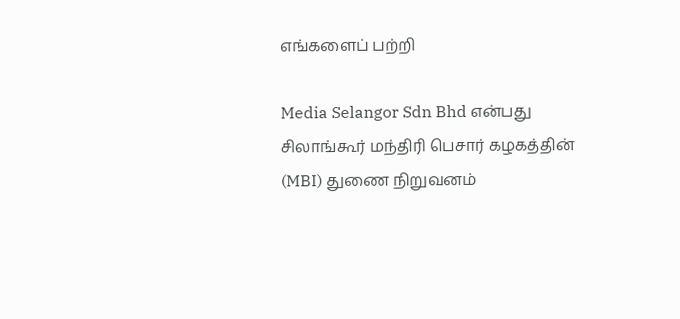எங்களைப் பற்றி

Media Selangor Sdn Bhd என்பது சிலாங்கூர் மந்திரி பெசார் கழகத்தின் (MBI) துணை நிறுவனம்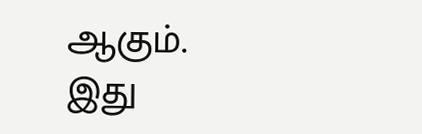ஆகும். இது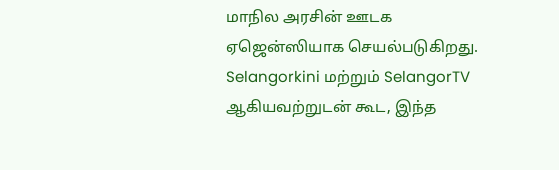மாநில அரசின் ஊடக ஏஜென்ஸியாக செயல்படுகிறது. Selangorkini மற்றும் SelangorTV ஆகியவற்றுடன் கூட, இந்த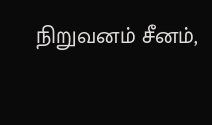நிறுவனம் சீனம்,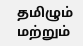தமிழும் மற்றும்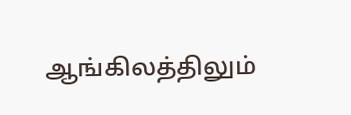ஆங்கிலத்திலும்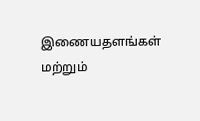இணையதளங்கள் மற்றும்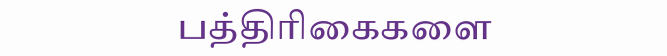பத்திரிகைகளை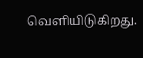வெளியிடுகிறது.